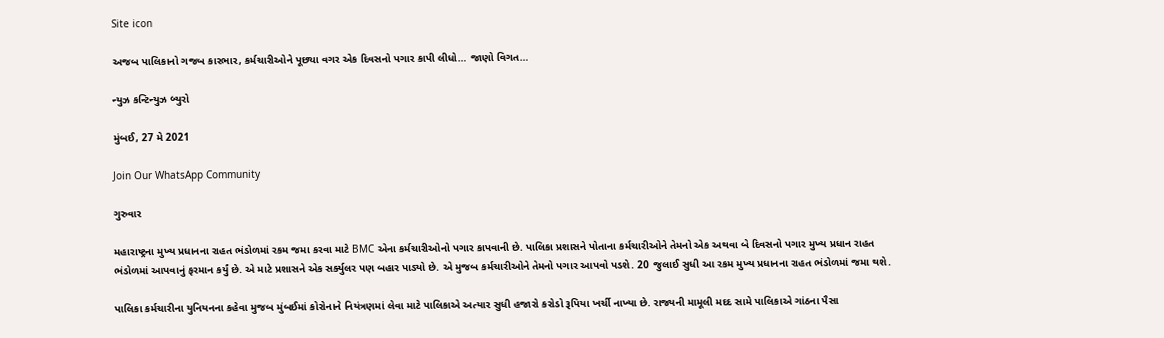Site icon

અજબ પાલિકાનો ગજબ કારભાર, કર્મચારીઓને પૂછ્યા વગર એક દિવસનો પગાર કાપી લીધો… જાણો વિગત…

ન્યુઝ કન્ટિન્યુઝ બ્યુરો

મુંબઈ, 27 મે 2021

Join Our WhatsApp Community

ગુરુવાર

મહારાષ્ટ્રના મુખ્ય પ્રધાનના રાહત ભંડોળમાં રકમ જમા કરવા માટે BMC એના કર્મચારીઓનો પગાર કાપવાની છે. પાલિકા પ્રશાસને પોતાના કર્મચારીઓને તેમનો એક અથવા બે દિવસનો પગાર મુખ્ય પ્રધાન રાહત ભંડોળમાં આપવાનું ફરમાન કર્યું છે. એ માટે પ્રશાસને એક સર્ક્યુલર પણ બહાર પાડ્યો છે. એ મુજબ કર્મચારીઓને તેમનો પગાર આપવો પડશે. 20 જુલાઈ સુધી આ રકમ મુખ્ય પ્રધાનના રાહત ભંડોળમાં જમા થશે.

પાલિકા કર્મચારીના યુનિયનના કહેવા મુજબ મુંબઈમાં કોરોનાને નિયંત્રણમાં લેવા માટે પાલિકાએ અત્યાર સુધી હજારો કરોડો રૂપિયા ખર્ચી નાખ્યા છે. રાજ્યની મામૂલી મદદ સામે પાલિકાએ ગાંઠના પૈસા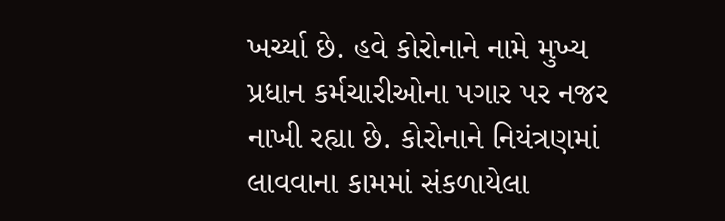ખર્ચ્યા છે. હવે કોરોનાને નામે મુખ્ય પ્રધાન કર્મચારીઓના પગાર પર નજર નાખી રહ્યા છે. કોરોનાને નિયંત્રણમાં લાવવાના કામમાં સંકળાયેલા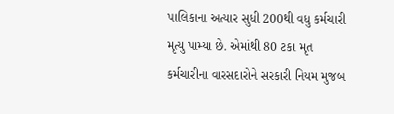પાલિકાના અત્યાર સુધી 200થી વધુ કર્મચારી મૃત્યુ પામ્યા છે. એમાંથી 80 ટકા મૃત કર્મચારીના વારસદારોને સરકારી નિયમ મુજબ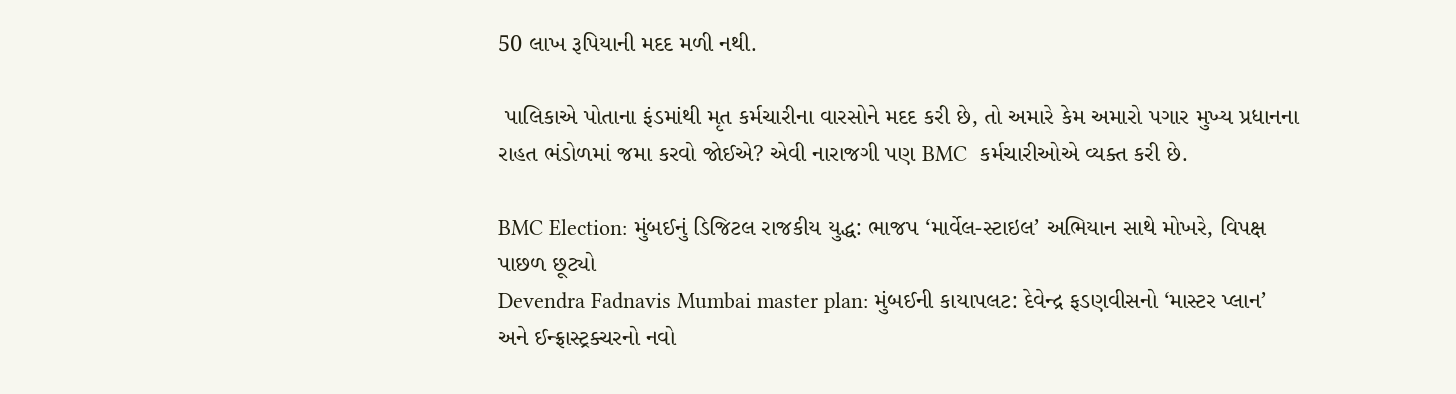50 લાખ રૂપિયાની મદદ મળી નથી.

 પાલિકાએ પોતાના ફંડમાંથી મૃત કર્મચારીના વારસોને મદદ કરી છે, તો અમારે કેમ અમારો પગાર મુખ્ય પ્રધાનના રાહત ભંડોળમાં જમા કરવો જોઈએ? એવી નારાજગી પણ BMC  કર્મચારીઓએ વ્યક્ત કરી છે.

BMC Election: મુંબઈનું ડિજિટલ રાજકીય યુદ્ધ: ભાજપ ‘માર્વેલ-સ્ટાઇલ’ અભિયાન સાથે મોખરે, વિપક્ષ પાછળ છૂટ્યો
Devendra Fadnavis Mumbai master plan: મુંબઈની કાયાપલટ: દેવેન્દ્ર ફડણવીસનો ‘માસ્ટર પ્લાન’ અને ઈન્ફ્રાસ્ટ્રક્ચરનો નવો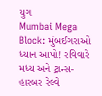યુગ
Mumbai Mega Block: મુંબઈગરાઓ ધ્યાન આપો! રવિવારે મધ્ય અને ટ્રાન્સ-હારબર રેલ્વે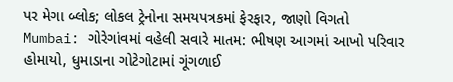પર મેગા બ્લોક; લોકલ ટ્રેનોના સમયપત્રકમાં ફેરફાર, જાણો વિગતો
Mumbai: ગોરેગાંવમાં વહેલી સવારે માતમ: ભીષણ આગમાં આખો પરિવાર હોમાયો, ધુમાડાના ગોટેગોટામાં ગૂંગળાઈ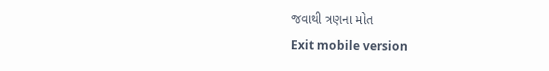જવાથી ત્રણના મોત
Exit mobile version